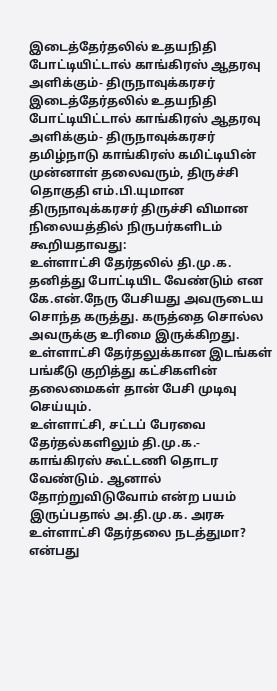இடைத்தேர்தலில் உதயநிதி போட்டியிட்டால் காங்கிரஸ் ஆதரவு அளிக்கும்- திருநாவுக்கரசர்
இடைத்தேர்தலில் உதயநிதி போட்டியிட்டால் காங்கிரஸ் ஆதரவு அளிக்கும்- திருநாவுக்கரசர்
தமிழ்நாடு காங்கிரஸ் கமிட்டியின் முன்னாள் தலைவரும், திருச்சி தொகுதி எம்.பி.யுமான திருநாவுக்கரசர் திருச்சி விமான நிலையத்தில் நிருபர்களிடம் கூறியதாவது:
உள்ளாட்சி தேர்தலில் தி.மு.க. தனித்து போட்டியிட வேண்டும் என கே.என்.நேரு பேசியது அவருடைய சொந்த கருத்து. கருத்தை சொல்ல அவருக்கு உரிமை இருக்கிறது. உள்ளாட்சி தேர்தலுக்கான இடங்கள் பங்கீடு குறித்து கட்சிகளின் தலைமைகள் தான் பேசி முடிவு செய்யும்.
உள்ளாட்சி, சட்டப் பேரவை தேர்தல்களிலும் தி.மு.க.- காங்கிரஸ் கூட்டணி தொடர வேண்டும். ஆனால் தோற்றுவிடுவோம் என்ற பயம் இருப்பதால் அ.தி.மு.க. அரசு உள்ளாட்சி தேர்தலை நடத்துமா? என்பது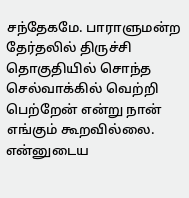சந்தேகமே. பாராளுமன்ற தேர்தலில் திருச்சி தொகுதியில் சொந்த செல்வாக்கில் வெற்றி பெற்றேன் என்று நான் எங்கும் கூறவில்லை.
என்னுடைய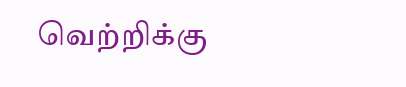வெற்றிக்கு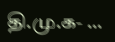தி.மு.க- ...